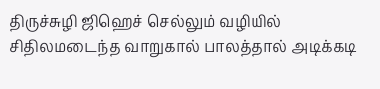திருச்சுழி ஜிஹெச் செல்லும் வழியில் சிதிலமடைந்த வாறுகால் பாலத்தால் அடிக்கடி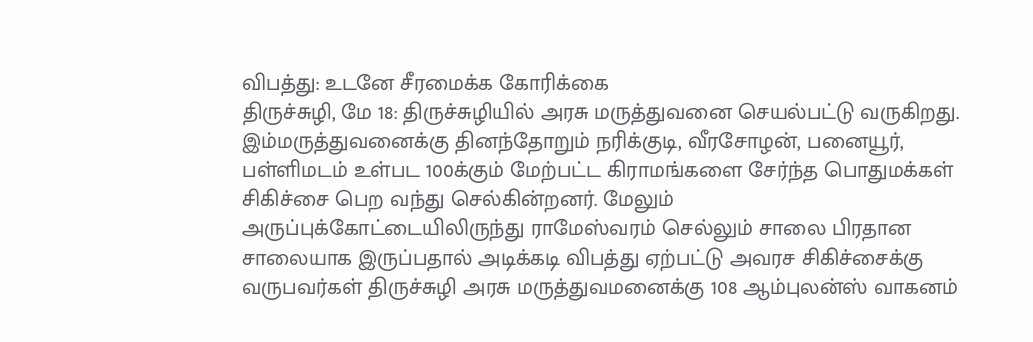விபத்து: உடனே சீரமைக்க கோரிக்கை
திருச்சுழி, மே 18: திருச்சுழியில் அரசு மருத்துவனை செயல்பட்டு வருகிறது. இம்மருத்துவனைக்கு தினந்தோறும் நரிக்குடி, வீரசோழன், பனையூர், பள்ளிமடம் உள்பட 100க்கும் மேற்பட்ட கிராமங்களை சேர்ந்த பொதுமக்கள் சிகிச்சை பெற வந்து செல்கின்றனர். மேலும் அருப்புக்கோட்டையிலிருந்து ராமேஸ்வரம் செல்லும் சாலை பிரதான சாலையாக இருப்பதால் அடிக்கடி விபத்து ஏற்பட்டு அவரச சிகிச்சைக்கு வருபவர்கள் திருச்சுழி அரசு மருத்துவமனைக்கு 108 ஆம்புலன்ஸ் வாகனம்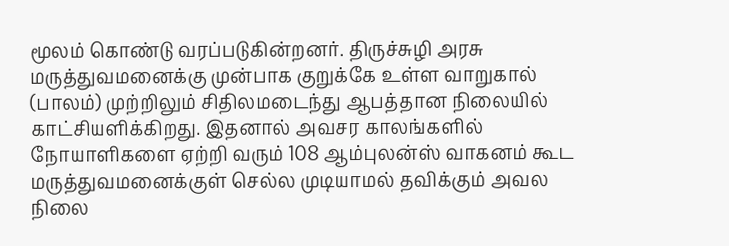மூலம் கொண்டு வரப்படுகின்றனர். திருச்சுழி அரசு மருத்துவமனைக்கு முன்பாக குறுக்கே உள்ள வாறுகால் (பாலம்) முற்றிலும் சிதிலமடைந்து ஆபத்தான நிலையில் காட்சியளிக்கிறது. இதனால் அவசர காலங்களில் நோயாளிகளை ஏற்றி வரும் 108 ஆம்புலன்ஸ் வாகனம் கூட மருத்துவமனைக்குள் செல்ல முடியாமல் தவிக்கும் அவல நிலை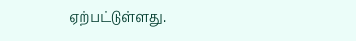ஏற்பட்டுள்ளது.